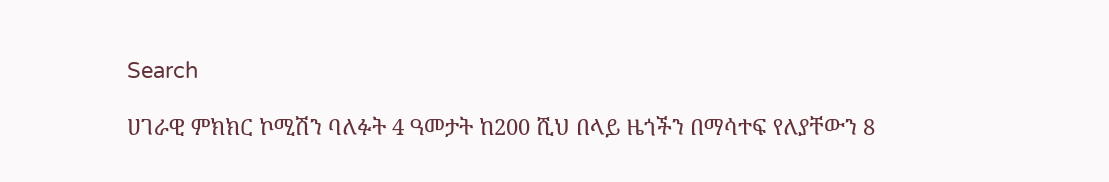Search

ሀገራዊ ምክክር ኮሚሽን ባለፉት 4 ዓመታት ከ200 ሺህ በላይ ዜጎችን በማሳተፍ የለያቸውን 8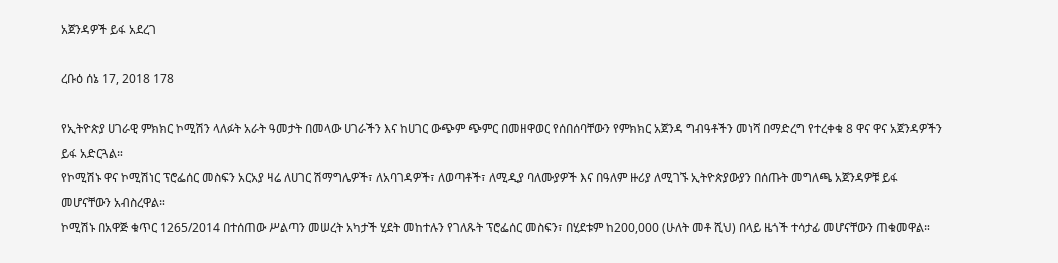አጀንዳዎች ይፋ አደረገ

ረቡዕ ሰኔ 17, 2018 178

የኢትዮጵያ ሀገራዊ ምክክር ኮሚሽን ላለፉት አራት ዓመታት በመላው ሀገራችን እና ከሀገር ውጭም ጭምር በመዘዋወር የሰበሰባቸውን የምክክር አጀንዳ ግብዓቶችን መነሻ በማድረግ የተረቀቁ 8 ዋና ዋና አጀንዳዎችን ይፋ አድርጓል።
የኮሚሽኑ ዋና ኮሚሽነር ፕሮፌሰር መስፍን አርአያ ዛሬ ለሀገር ሽማግሌዎች፣ ለአባገዳዎች፣ ለወጣቶች፣ ለሚዲያ ባለሙያዎች እና በዓለም ዙሪያ ለሚገኙ ኢትዮጵያውያን በሰጡት መግለጫ አጀንዳዎቹ ይፋ መሆናቸውን አብስረዋል።
ኮሚሽኑ በአዋጅ ቁጥር 1265/2014 በተሰጠው ሥልጣን መሠረት አካታች ሂደት መከተሉን የገለጹት ፕሮፌሰር መስፍን፣ በሂደቱም ከ200,000 (ሁለት መቶ ሺህ) በላይ ዜጎች ተሳታፊ መሆናቸውን ጠቁመዋል።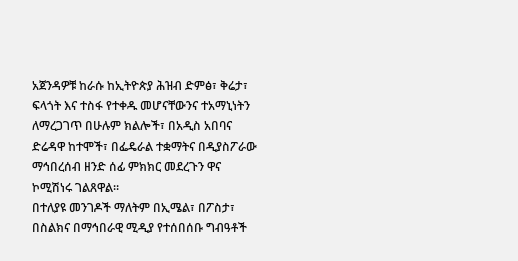አጀንዳዎቹ ከራሱ ከኢትዮጵያ ሕዝብ ድምፅ፣ ቅሬታ፣ ፍላጎት እና ተስፋ የተቀዱ መሆናቸውንና ተአማኒነትን ለማረጋገጥ በሁሉም ክልሎች፣ በአዲስ አበባና ድሬዳዋ ከተሞች፣ በፌዴራል ተቋማትና በዲያስፖራው ማኅበረሰብ ዘንድ ሰፊ ምክክር መደረጉን ዋና ኮሚሽነሩ ገልጸዋል።
በተለያዩ መንገዶች ማለትም በኢሜል፣ በፖስታ፣ በስልክና በማኅበራዊ ሚዲያ የተሰበሰቡ ግብዓቶች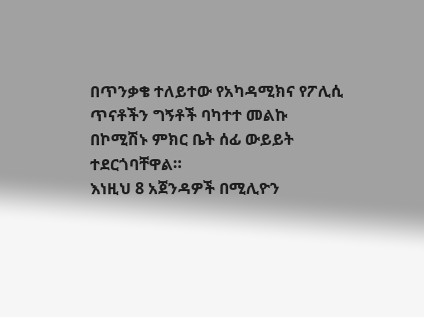በጥንቃቄ ተለይተው የአካዳሚክና የፖሊሲ ጥናቶችን ግኝቶች ባካተተ መልኩ በኮሚሽኑ ምክር ቤት ሰፊ ውይይት ተደርጎባቸዋል።
እነዚህ 8 አጀንዳዎች በሚሊዮን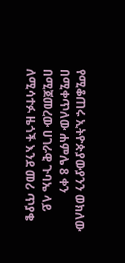የሚቆጠሩ ኢትዮጵያውያንን ወክለው በሚቀጥለው ሐምሌ 8 ቀን በሚጀመረው ሀገራዊ ጉባኤ ላይ ለሚሳተፉ ዜጎች እንደ መሪ ጥያቄ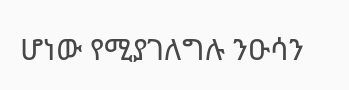ሆነው የሚያገለግሉ ንዑሳን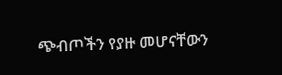ጭብጦችን የያዙ መሆናቸውን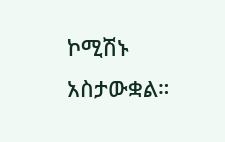ኮሚሽኑ አስታውቋል።